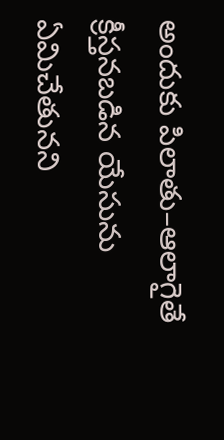అందుకు పిలాతు–ఆలాగైతే క్రీస్తనబడిన యేసును ఏమిచేతునని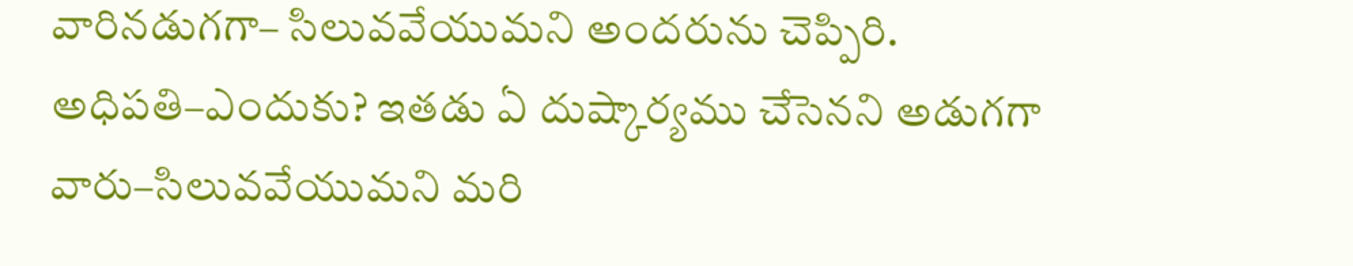వారినడుగగా– సిలువవేయుమని అందరును చెప్పిరి.
అధిపతి–ఎందుకు? ఇతడు ఏ దుష్కార్యము చేసెనని అడుగగా వారు–సిలువవేయుమని మరి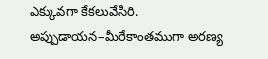ఎక్కువగా కేకలువేసిరి.
అప్పుడాయన–మీరేకాంతముగా అరణ్య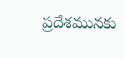ప్రదేశమునకు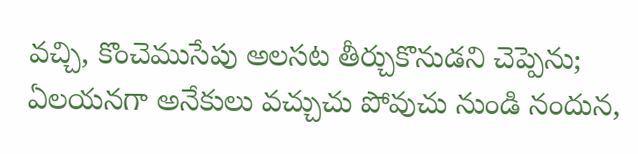వచ్చి, కొంచెముసేపు అలసట తీర్చుకొనుడని చెప్పెను; ఏలయనగా అనేకులు వచ్చుచు పోవుచు నుండి నందున,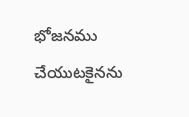భోజనము చేయుటకైనను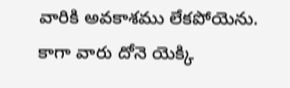వారికి అవకాశము లేకపోయెను.
కాగా వారు దోనె యెక్కి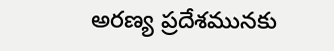అరణ్య ప్రదేశమునకు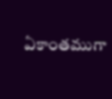ఏకాంతముగా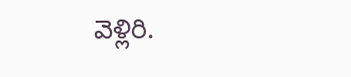వెళ్లిరి.